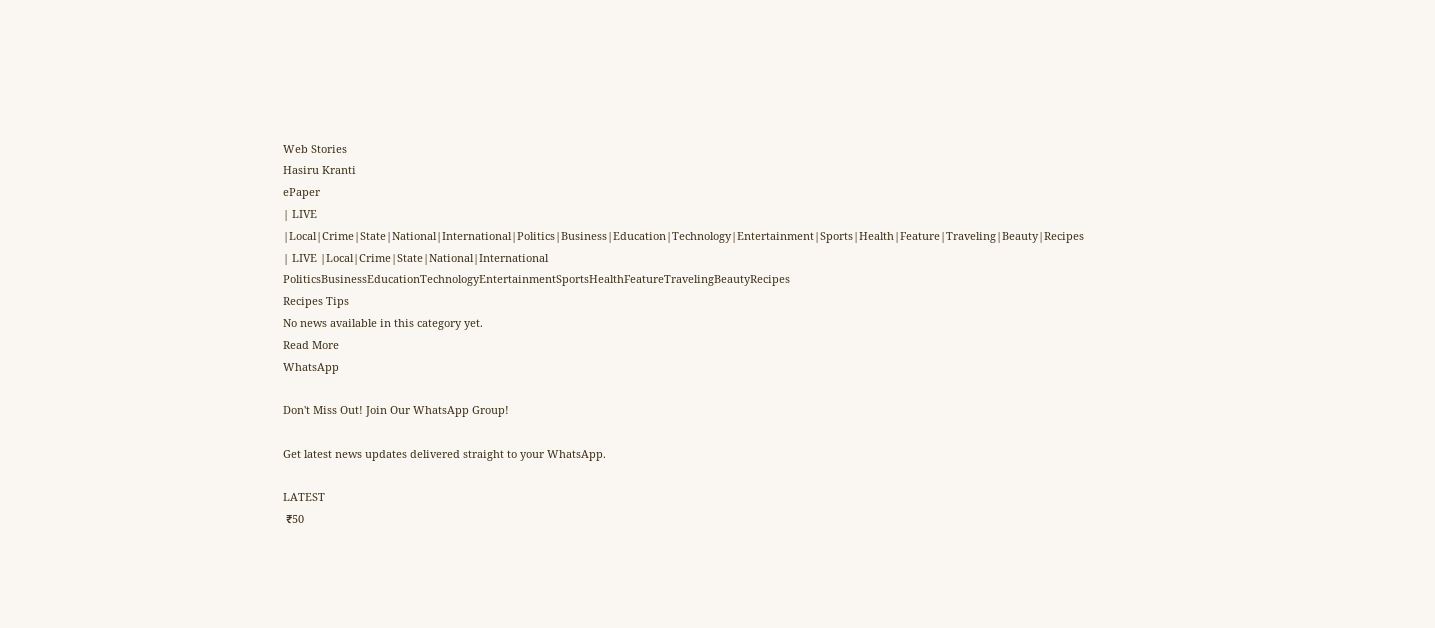Web Stories
Hasiru Kranti
ePaper
| LIVE |Local|Crime|State|National|International|Politics|Business|Education|Technology|Entertainment|Sports|Health|Feature|Traveling|Beauty|Recipes
| LIVE |Local|Crime|State|National|International
PoliticsBusinessEducationTechnologyEntertainmentSportsHealthFeatureTravelingBeautyRecipes
Recipes Tips
No news available in this category yet.
Read More
WhatsApp

Don't Miss Out! Join Our WhatsApp Group!

Get latest news updates delivered straight to your WhatsApp.

LATEST
 ₹50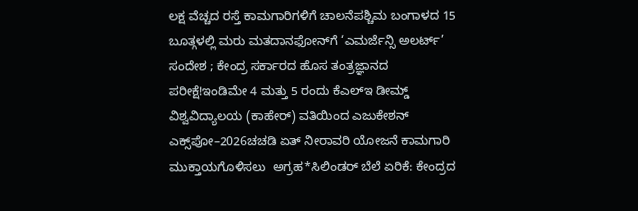ಲಕ್ಷ ವೆಚ್ಚದ ರಸ್ತೆ ಕಾಮಗಾರಿಗಳಿಗೆ ಚಾಲನೆಪಶ್ಚಿಮ ಬಂಗಾಳದ 15 ಬೂತ್ಗಳಲ್ಲಿ ಮರು ಮತದಾನಫೋನ್‌ಗೆ ‘ಎಮರ್ಜೆನ್ಸಿ ಅಲರ್ಟ್’ ಸಂದೇಶ ; ಕೇಂದ್ರ ಸರ್ಕಾರದ ಹೊಸ ತಂತ್ರಜ್ಞಾನದ ಪರೀಕ್ಷೆ!ಇಂಡಿಮೇ 4 ಮತ್ತು 5 ರಂದು ಕೆಎಲ್ಇ ಡೀಮ್ಡ್ ವಿಶ್ವವಿದ್ಯಾಲಯ (ಕಾಹೇರ್) ವತಿಯಿಂದ ಎಜುಕೇಶನ್ ಎಕ್ಸ್‌ಪೋ–2026ಚಚಡಿ ಏತ್ ನೀರಾವರಿ ಯೋಜನೆ ಕಾಮಗಾರಿ ಮುಕ್ತಾಯಗೊಳಿಸಲು  ಅಗ್ರಹ*ಸಿಲಿಂಡರ್ ಬೆಲೆ ಏರಿಕೆ: ಕೇಂದ್ರದ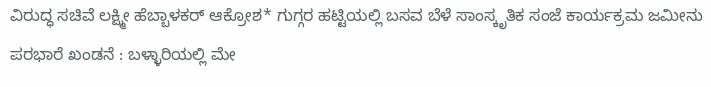ವಿರುದ್ಧ ಸಚಿವೆ ಲಕ್ಷ್ಮೀ ಹೆಬ್ಬಾಳಕರ್ ಆಕ್ರೋಶ* ಗುಗ್ಗರ ಹಟ್ಟಿಯಲ್ಲಿ ಬಸವ ಬೆಳೆ ಸಾಂಸ್ಕೃತಿಕ ಸಂಜೆ ಕಾರ್ಯಕ್ರಮ ಜಮೀನು ಪರಭಾರೆ ಖಂಡನೆ : ಬಳ್ಳಾರಿಯಲ್ಲಿ ಮೇ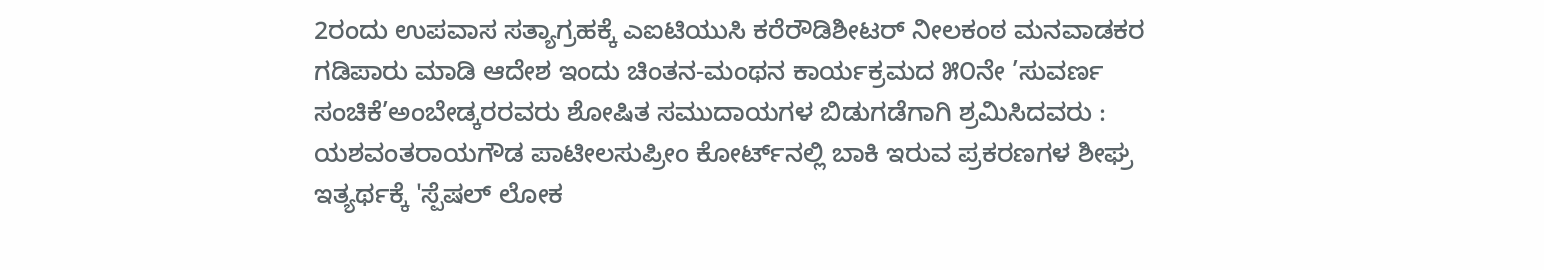2ರಂದು ಉಪವಾಸ ಸತ್ಯಾಗ್ರಹಕ್ಕೆ ಎಐಟಿಯುಸಿ ಕರೆರೌಡಿಶೀಟರ್ ನೀಲಕಂಠ ಮನವಾಡಕರ ಗಡಿಪಾರು ಮಾಡಿ ಆದೇಶ ಇಂದು ಚಿಂತನ-ಮಂಥನ ಕಾರ್ಯಕ್ರಮದ ೫೦ನೇ ’ಸುವರ್ಣ ಸಂಚಿಕೆ’ಅಂಬೇಡ್ಕರರವರು ಶೋಷಿತ ಸಮುದಾಯಗಳ ಬಿಡುಗಡೆಗಾಗಿ ಶ್ರಮಿಸಿದವರು : ಯಶವಂತರಾಯಗೌಡ ಪಾಟೀಲಸುಪ್ರೀಂ ಕೋರ್ಟ್‌ನಲ್ಲಿ ಬಾಕಿ ಇರುವ ಪ್ರಕರಣಗಳ ಶೀಘ್ರ ಇತ್ಯರ್ಥಕ್ಕೆ 'ಸ್ಪೆಷಲ್ ಲೋಕ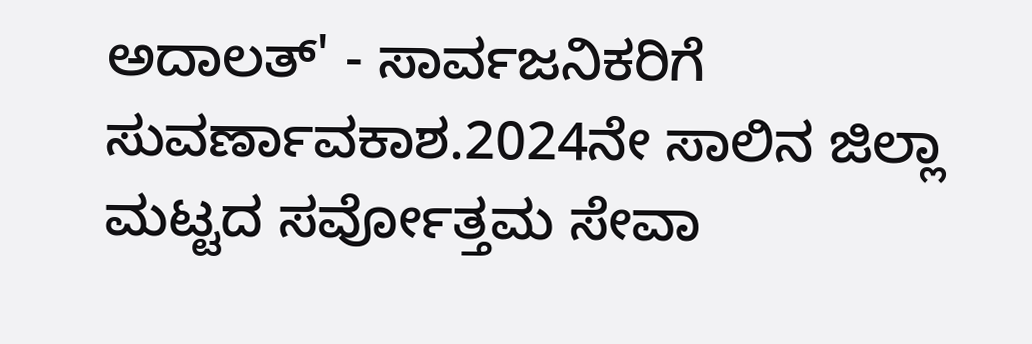ಅದಾಲತ್' - ಸಾರ್ವಜನಿಕರಿಗೆ ಸುವರ್ಣಾವಕಾಶ.2024ನೇ ಸಾಲಿನ ಜಿಲ್ಲಾ ಮಟ್ಟದ ಸರ್ವೋತ್ತಮ ಸೇವಾ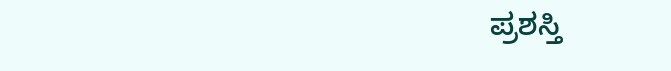ಪ್ರಶಸ್ತಿ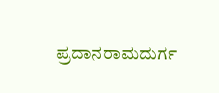ಪ್ರದಾನರಾಮದುರ್ಗ